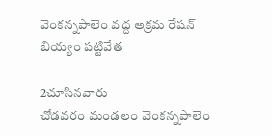వెంకన్నపాలెం వద్ద అక్రమ రేషన్ బియ్యం పట్టివేత

2చూసినవారు
చోడవరం మండలం వెంకన్నపాలెం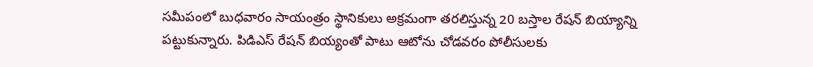సమీపంలో బుధవారం సాయంత్రం స్థానికులు అక్రమంగా తరలిస్తున్న 20 బస్తాల రేషన్ బియ్యాన్ని పట్టుకున్నారు. పిడిఎస్ రేషన్ బియ్యంతో పాటు ఆటోను చోడవరం పోలీసులకు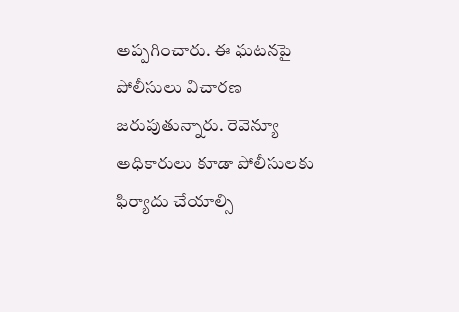అప్పగించారు. ఈ ఘటనపై పోలీసులు విచారణ జరుపుతున్నారు. రెవెన్యూ అధికారులు కూడా పోలీసులకు ఫిర్యాదు చేయాల్సి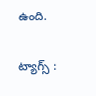ఉంది.

ట్యాగ్స్ :